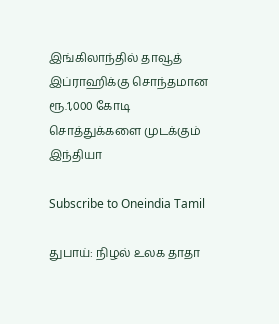இங்கிலாந்தில் தாவூத் இப்ராஹிக்கு சொந்தமான ரூ.1,000 கோடி சொத்துக்களை முடக்கும் இந்தியா

Subscribe to Oneindia Tamil

துபாய்: நிழல் உலக தாதா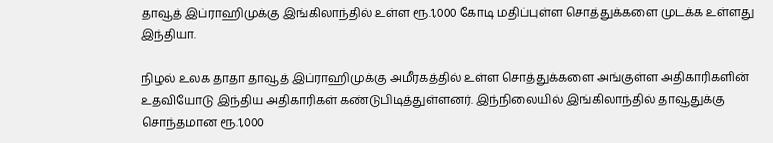தாவூத் இப்ராஹிமுக்கு இங்கிலாந்தில் உள்ள ரூ.1,000 கோடி மதிப்புள்ள சொத்துக்களை முடக்க உள்ளது இந்தியா.

நிழல் உலக தாதா தாவூத் இப்ராஹிமுக்கு அமீரகத்தில் உள்ள சொத்துக்களை அங்குள்ள அதிகாரிகளின் உதவியோடு இந்திய அதிகாரிகள் கண்டுபிடித்துள்ளனர். இந்நிலையில் இங்கிலாந்தில் தாவூதுக்கு சொந்தமான ரூ.1,000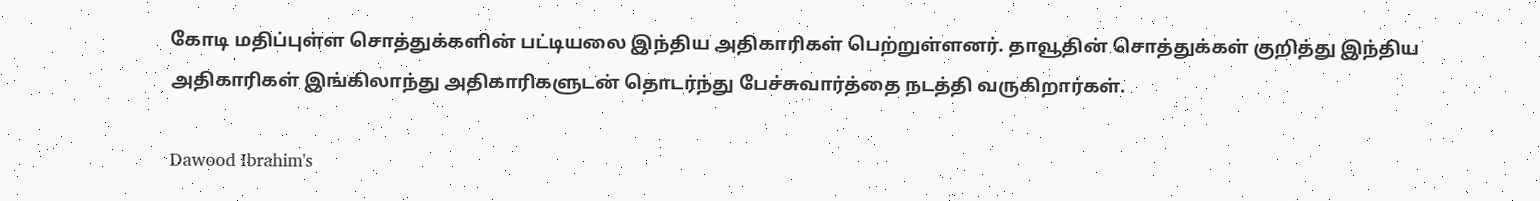கோடி மதிப்புள்ள சொத்துக்களின் பட்டியலை இந்திய அதிகாரிகள் பெற்றுள்ளனர். தாவூதின் சொத்துக்கள் குறித்து இந்திய அதிகாரிகள் இங்கிலாந்து அதிகாரிகளுடன் தொடர்ந்து பேச்சுவார்த்தை நடத்தி வருகிறார்கள்.

Dawood Ibrahim's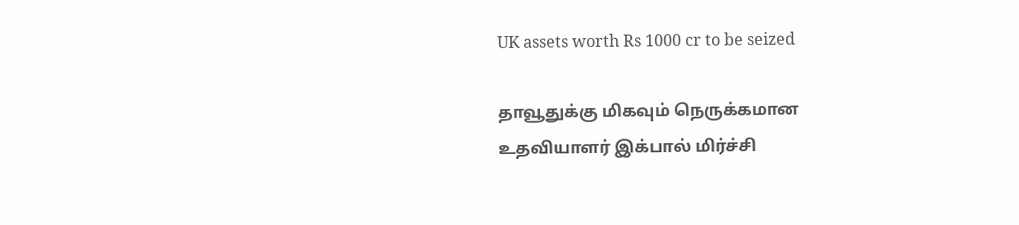UK assets worth Rs 1000 cr to be seized

தாவூதுக்கு மிகவும் நெருக்கமான உதவியாளர் இக்பால் மிர்ச்சி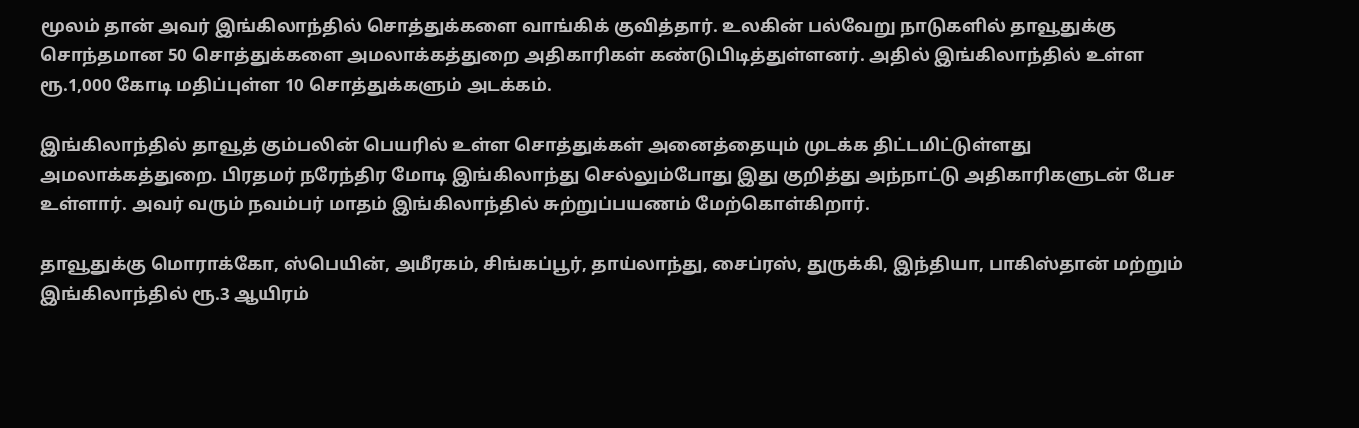மூலம் தான் அவர் இங்கிலாந்தில் சொத்துக்களை வாங்கிக் குவித்தார். உலகின் பல்வேறு நாடுகளில் தாவூதுக்கு சொந்தமான 50 சொத்துக்களை அமலாக்கத்துறை அதிகாரிகள் கண்டுபிடித்துள்ளனர். அதில் இங்கிலாந்தில் உள்ள ரூ.1,000 கோடி மதிப்புள்ள 10 சொத்துக்களும் அடக்கம்.

இங்கிலாந்தில் தாவூத் கும்பலின் பெயரில் உள்ள சொத்துக்கள் அனைத்தையும் முடக்க திட்டமிட்டுள்ளது அமலாக்கத்துறை. பிரதமர் நரேந்திர மோடி இங்கிலாந்து செல்லும்போது இது குறித்து அந்நாட்டு அதிகாரிகளுடன் பேச உள்ளார். அவர் வரும் நவம்பர் மாதம் இங்கிலாந்தில் சுற்றுப்பயணம் மேற்கொள்கிறார்.

தாவூதுக்கு மொராக்கோ, ஸ்பெயின், அமீரகம், சிங்கப்பூர், தாய்லாந்து, சைப்ரஸ், துருக்கி, இந்தியா, பாகிஸ்தான் மற்றும் இங்கிலாந்தில் ரூ.3 ஆயிரம்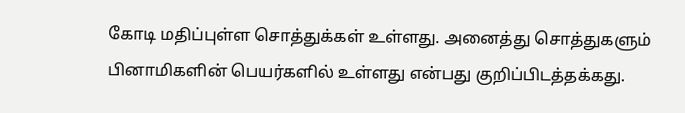கோடி மதிப்புள்ள சொத்துக்கள் உள்ளது. அனைத்து சொத்துகளும் பினாமிகளின் பெயர்களில் உள்ளது என்பது குறிப்பிடத்தக்கது.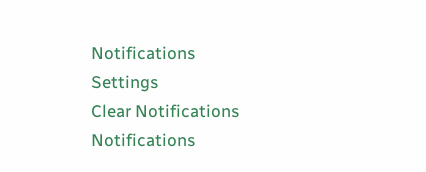Notifications
Settings
Clear Notifications
Notifications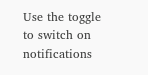Use the toggle to switch on notifications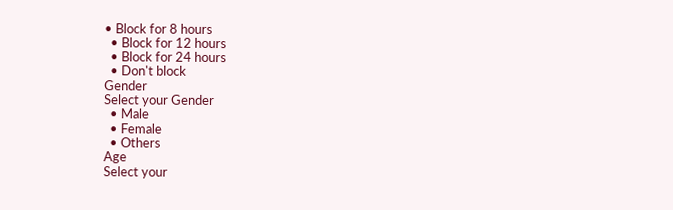• Block for 8 hours
  • Block for 12 hours
  • Block for 24 hours
  • Don't block
Gender
Select your Gender
  • Male
  • Female
  • Others
Age
Select your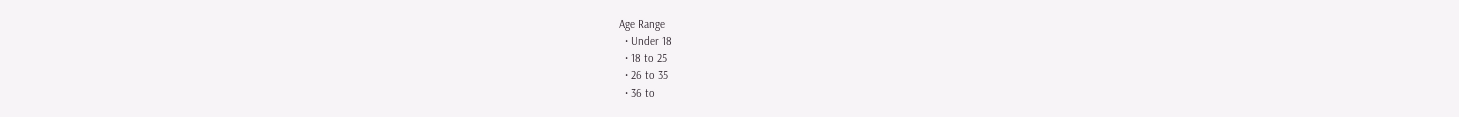Age Range
  • Under 18
  • 18 to 25
  • 26 to 35
  • 36 to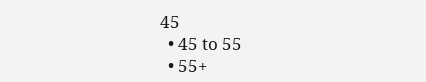45
  • 45 to 55
  • 55+